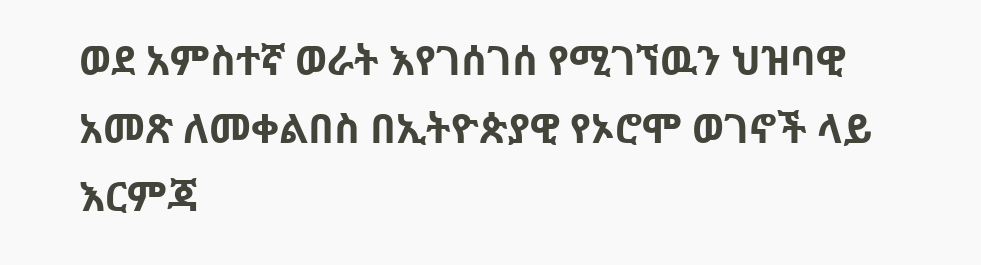ወደ አምስተኛ ወራት እየገሰገሰ የሚገኘዉን ህዝባዊ አመጽ ለመቀልበስ በኢትዮጵያዊ የኦሮሞ ወገኖች ላይ እርምጃ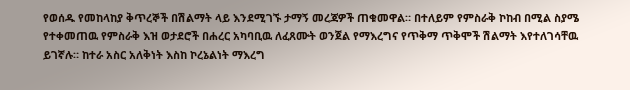የወሰዱ የመከላከያ ቅጥረኞች በሽልማት ላይ እንደሚገኙ ታማኝ መረጃዎች ጠቁመዋል። በተለይም የምስራቅ ኮከብ በሚል ስያሜ የተቀመጠዉ የምስራቅ እዝ ወታደሮች በሐረር አካባቢዉ ለፈጸሙት ወንጀል የማእረግና የጥቅማ ጥቅሞች ሽልማት እየተለገሳቸዉ ይገኛሉ። ከተራ አስር አለቅነት እስከ ኮረኔልነት ማእረግ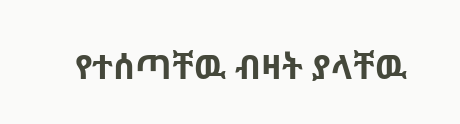የተሰጣቸዉ ብዛት ያላቸዉ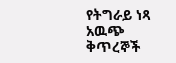የትግራይ ነጻ አዉጭ ቅጥረኞች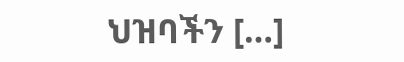ህዝባችን […]